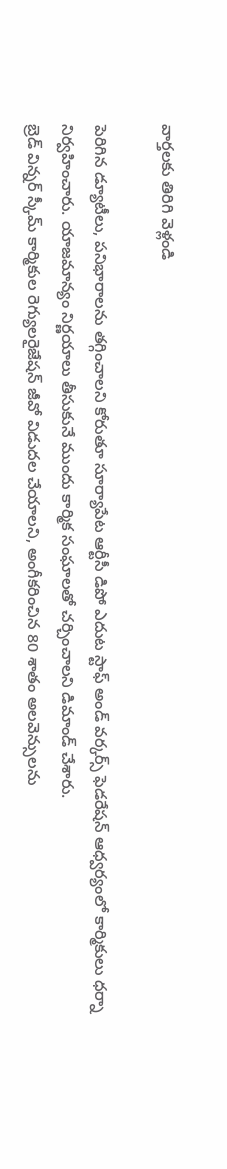వార్తలకు తిరిగి వెళ్లండి

పెరిగిన డ్యూటీలు, పనిభారాలను తగ్గించాలని కోరుతూ సూర్యాపేట ఆర్టీసీ డిపో ఎదుట స్టాఫ్ అండ్ వర్కర్స్ ఫెడరేషన్ ఆధ్వర్యంలో కార్మికులు ధర్నా నిర్వహించారు. యాజమాన్యం నిర్ణయాలు తీసుకునే ముందు కార్మిక సంఘాలతో చర్చించాలని డిమాండ్ చేశారు.
బ్రెడ్ విన్నర్ స్కీమ్ కార్మికుల రెగ్యులరైజేషన్ జీవో విడుదల చేయాలని, అంగీకరించిన 80 శాతం అలవెన్సులను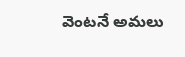వెంటనే అమలు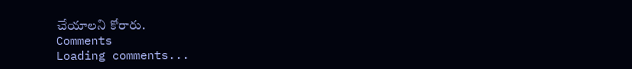చేయాలని కోరారు.
Comments
Loading comments...